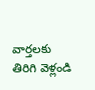వార్తలకు తిరిగి వెళ్లండి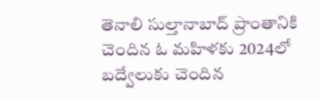తెనాలి సుల్తానాబాద్ ప్రాంతానికి చెందిన ఓ మహిళకు 2024లో బద్వేలుకు చెందిన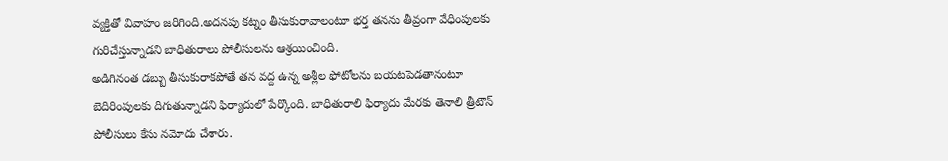వ్యక్తితో వివాహం జరిగింది.అదనపు కట్నం తీసుకురావాలంటూ భర్త తనను తీవ్రంగా వేధింపులకు గురిచేస్తున్నాడని బాధితురాలు పోలీసులను ఆశ్రయించింది.
అడిగినంత డబ్బు తీసుకురాకపోతే తన వద్ద ఉన్న అశ్లీల ఫోటోలను బయటపెడతానంటూ బెదిరింపులకు దిగుతున్నాడని ఫిర్యాదులో పేర్కొంది. బాధితురాలి ఫిర్యాదు మేరకు తెనాలి త్రీటౌన్ పోలీసులు కేసు నమోదు చేశారు.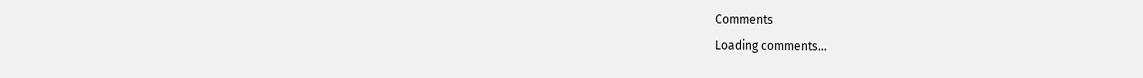Comments
Loading comments...